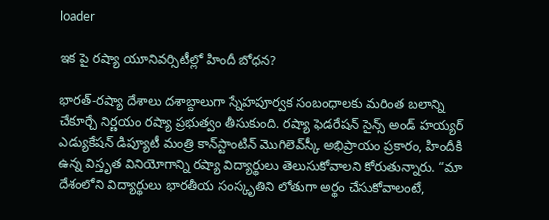loader

ఇక పై రష్యా యూనివర్సిటీల్లో హిందీ బోధన?

భారత్‌-రష్యా దేశాలు దశాబ్దాలుగా స్నేహపూర్వక సంబంధాలకు మరింత బలాన్ని చేకూర్చే నిర్ణయం రష్యా ప్రభుత్వం తీసుకుంది. రష్యా ఫెడరేషన్‌ సైన్స్ అండ్ హయ్యర్ ఎడ్యుకేషన్‌ డిప్యూటీ మంత్రి కాన్‌స్టాంటిన్ మొగిలెవ్‌స్కీ అభిప్రాయం ప్రకారం, హిందీకి ఉన్న విస్తృత వినియోగాన్ని రష్యా విద్యార్థులు తెలుసుకోవాలని కోరుతున్నారు. “మా దేశంలోని విద్యార్థులు భారతీయ సంస్కృతిని లోతుగా అర్థం చేసుకోవాలంటే,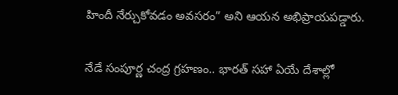హిందీ నేర్చుకోవడం అవసరం” అని ఆయన అభిప్రాయపడ్డారు.

నేడే సంపూర్ణ చంద్ర గ్రహణం.. భారత్ సహా ఏయే దేశాల్లో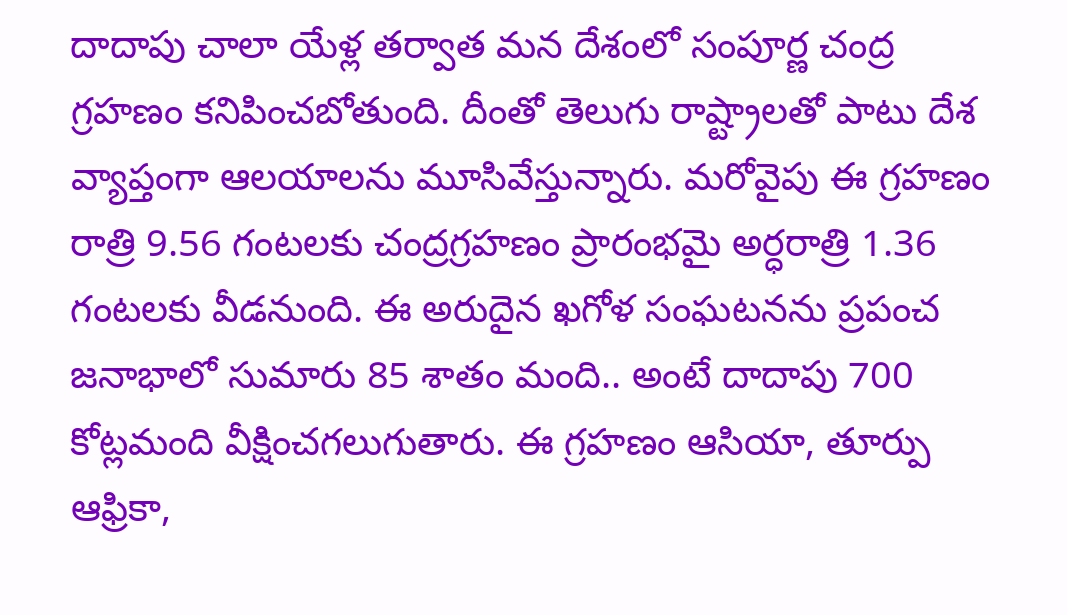దాదాపు చాలా యేళ్ల తర్వాత మన దేశంలో సంపూర్ణ చంద్ర గ్రహణం కనిపించబోతుంది. దీంతో తెలుగు రాష్ట్రాలతో పాటు దేశ వ్యాప్తంగా ఆలయాలను మూసివేస్తున్నారు. మరోవైపు ఈ గ్రహణం రాత్రి 9.56 గంటలకు చంద్రగ్రహణం ప్రారంభమై అర్ధరాత్రి 1.36 గంటలకు వీడనుంది. ఈ అరుదైన ఖగోళ సంఘటనను ప్రపంచ జనాభాలో సుమారు 85 శాతం మంది.. అంటే దాదాపు 700 కోట్లమంది వీక్షించగలుగుతారు. ఈ గ్రహణం ఆసియా, తూర్పు ఆఫ్రికా,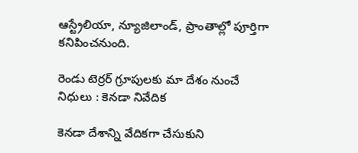ఆస్ట్రేలియా, న్యూజిలాండ్, ప్రాంతాల్లో పూర్తిగా కనిపించనుంది.

రెండు టెర్రర్‌ గ్రూపులకు మా దేశం నుంచే నిధులు : కెనడా నివేదిక

కెనడా దేశాన్ని వేదికగా చేసుకుని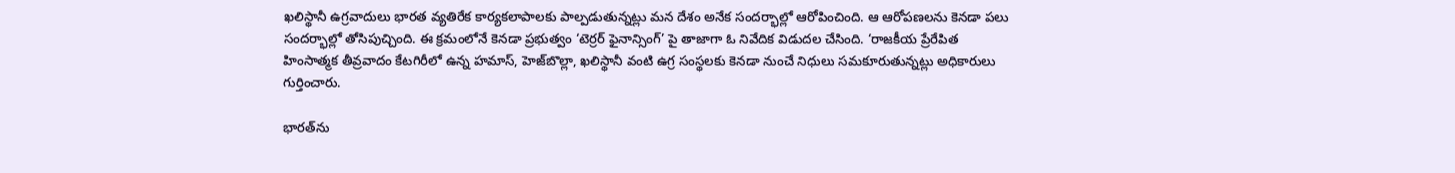ఖలిస్థానీ ఉగ్రవాదులు భారత వ్యతిరేక కార్యకలాపాలకు పాల్పడుతున్నట్లు మన దేశం అనేక సందర్భాల్లో ఆరోపించింది. ఆ ఆరోపణలను కెనడా పలు సందర్భాల్లో తోసిపుచ్చింది. ఈ క్రమంలోనే కెనడా ప్రభుత్వం ‘టెర్రర్‌ ఫైనాన్సింగ్‌’ పై తాజాగా ఓ నివేదిక విడుదల చేసింది. ‘రాజకీయ ప్రేరేపిత హింసాత్మక తీవ్రవాదం కేటగిరీలో ఉన్న హమాస్‌, హెజ్‌బొల్లా, ఖలిస్థానీ వంటి ఉగ్ర సంస్థలకు కెనడా నుంచే నిధులు సమకూరుతున్నట్లు అధికారులు గుర్తించారు.

భారత్‌ను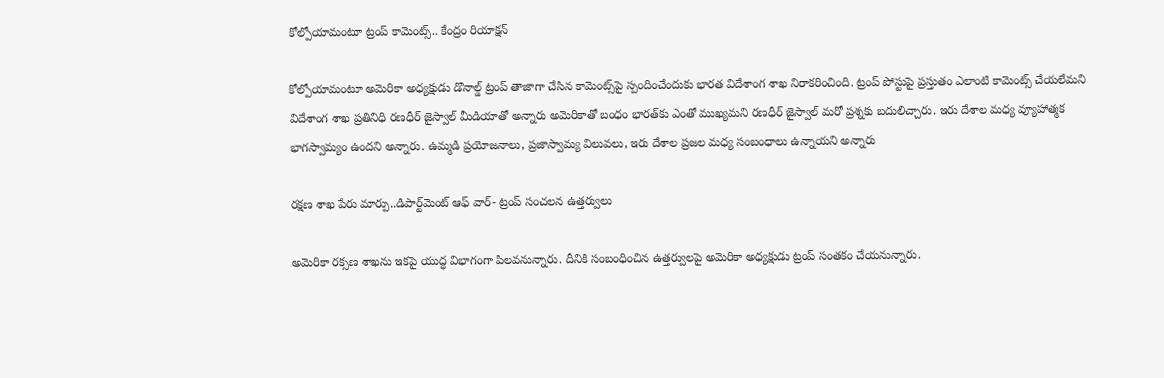కోల్పోయామంటూ ట్రంప్ కామెంట్స్.. కేంద్రం రియాక్షన్

కోల్పోయామంటూ అమెరికా అధ్యక్షుడు డొనాల్డ్ ట్రంప్ తాజాగా చేసిన కామెంట్స్‌పై స్పందించేందుకు భారత విదేశాంగ శాఖ నిరాకరించింది. ట్రంప్ పోస్టుపై ప్రస్తుతం ఎలాంటి కామెంట్స్ చేయలేమని విదేశాంగ శాఖ ప్రతినిధి రణధీర్ జైస్వాల్ మీడియాతో అన్నారు అమెరికాతో బంధం భారత్‌కు ఎంతో ముఖ్యమని రణధీర్ జైస్వాల్ మరో ప్రశ్నకు బదులిచ్చారు. ఇరు దేశాల మధ్య వ్యూహాత్మక భాగస్వామ్యం ఉందని అన్నారు. ఉమ్మడి ప్రయోజనాలు, ప్రజాస్వామ్య విలువలు, ఇరు దేశాల ప్రజల మధ్య సంబంధాలు ఉన్నాయని అన్నారు

రక్షణ శాఖ పేరు మార్పు..డిపార్ట్‌మెంట్ ఆఫ్ వార్‌- ట్రంప్ సంచలన ఉత్తర్వులు

అమెరికా రక్సణ శాఖను ఇకపై యుద్ధ విభాగంగా పిలవనున్నారు. దీనికి సంబంధించిన ఉత్తర్వులపై అమెరికా అధ్యక్షుడు ట్రంప్ సంతకం చేయనున్నారు.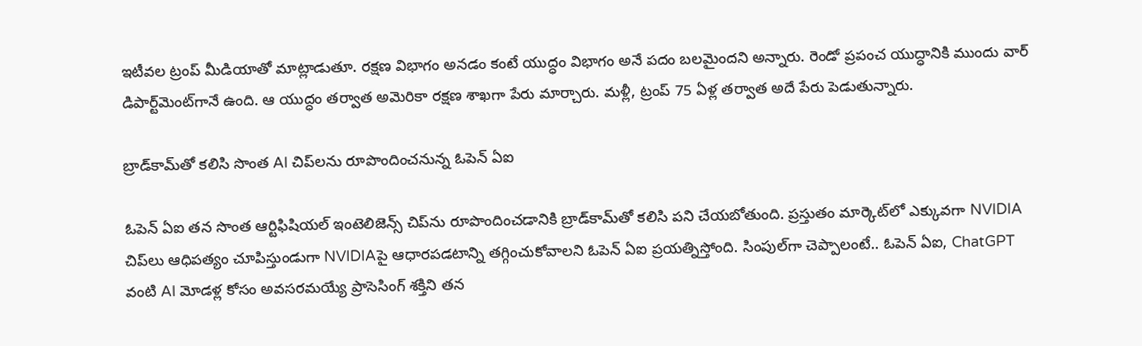ఇటీవల ట్రంప్ మీడియాతో మాట్లాడుతూ. రక్షణ విభాగం అనడం కంటే యుద్ధం విభాగం అనే పదం బలమైందని అన్నారు. రెండో ప్రపంచ యుద్ధానికి ముందు వార్ డిపార్ట్‌మెంట్‌గానే ఉంది. ఆ యుద్ధం తర్వాత అమెరికా రక్షణ శాఖగా పేరు మార్చారు. మళ్లీ, ట్రంప్ 75 ఏళ్ల తర్వాత అదే పేరు పెడుతున్నారు.

బ్రాడ్‌కామ్‌తో కలిసి సొంత AI చిప్‌లను రూపొందించనున్న ఓపెన్‌ ఏఐ

ఓపెన్ ఏఐ తన సొంత ఆర్టిఫిషియల్ ఇంటెలిజెన్స్ చిప్‌ను రూపొందించడానికి బ్రాడ్‌కామ్‌తో కలిసి పని చేయబోతుంది. ప్రస్తుతం మార్కెట్‌లో ఎక్కువగా NVIDIA చిప్‌లు ఆధిపత్యం చూపిస్తుండుగా NVIDIAపై ఆధారపడటాన్ని తగ్గించుకోవాలని ఓపెన్ ఏఐ ప్రయత్నిస్తోంది. సింపుల్‌గా చెప్పాలంటే.. ఓపెన్ ఏఐ, ChatGPT వంటి AI మోడళ్ల కోసం అవసరమయ్యే ప్రాసెసింగ్ శక్తిని తన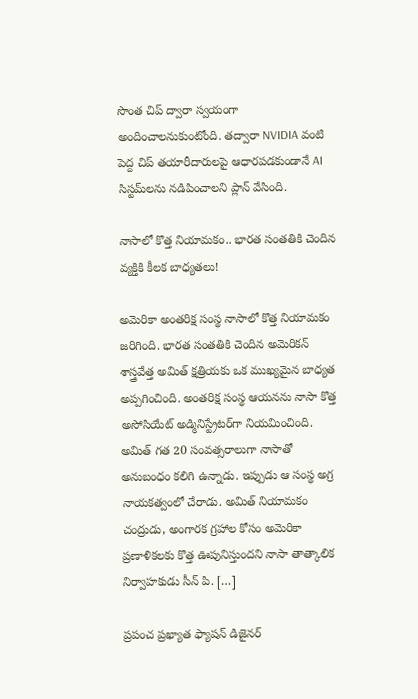సొంత చిప్ ద్వారా స్వయంగా అందించాలనుకుంటోంది. తద్వారా NVIDIA వంటి పెద్ద చిప్ తయారీదారులపై ఆధారపడకుండానే AI సిస్టమ్‌లను నడిపించాలని ప్లాన్ వేసింది.

నాసాలో కొత్త నియామకం.. భారత సంతతికి చెందిన వ్యక్తికి కీలక బాధ్యతలు!

అమెరికా అంతరిక్ష సంస్థ నాసాలో కొత్త నియామకం జరిగింది. భారత సంతతికి చెందిన అమెరికన్ శాస్త్రవేత్త అమిత్ క్షత్రియకు ఒక ముఖ్యమైన బాధ్యత అప్పగించింది. అంతరిక్ష సంస్థ ఆయనను నాసా కొత్త అసోసియేట్ అడ్మినిస్ట్రేటర్‌గా నియమించింది. అమిత్ గత 20 సంవత్సరాలుగా నాసాతో అనుబంధం కలిగి ఉన్నాడు. ఇప్పుడు ఆ సంస్థ అగ్ర నాయకత్వంలో చేరాడు. అమిత్ నియామకం చంద్రుడు, అంగారక గ్రహాల కోసం అమెరికా ప్రణాళికలకు కొత్త ఊపునిస్తుందని నాసా తాత్కాలిక నిర్వాహకుడు సీన్ పి. […]

ప్రపంచ ప్రఖ్యాత ఫ్యాషన్ డిజైనర్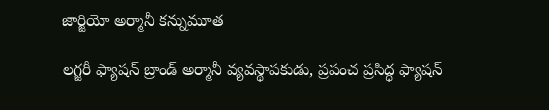జార్జియో అర్మానీ కన్నుమూత

లగ్జరీ ఫ్యాషన్ బ్రాండ్ అర్మానీ వ్యవస్థాపకుడు, ప్రపంచ ప్రసిద్ధ ఫ్యాషన్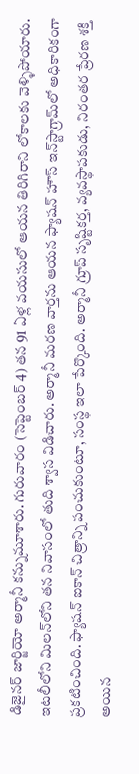డిజైనర్ జార్జియో అర్మానీ కన్నుమూశారు. గురువారం (సెప్టెంబర్ 4) తన 91 ఏళ్ల వయసులో ఆయన తిరిగిరాని లోకాలకు వెళ్ళిపోయారు. ఇటలీలోని మిలన్‌లోని తన నివాసంలో తుది శ్వాస విడిచారు. అర్మానీ మరణ వార్తను ఆయన ఫ్యాషన్ హౌస్ ఇన్‌స్టాగ్రామ్‌లో అధికారికంగా ప్రకటించింది. ఫ్యాషన్ ఐకాన్ చిత్రాన్ని పంచుకుంటూ, సంస్థ ఇలా పేర్కొంది. అర్మానీ గ్రూప్ సృష్టికర్త, వ్యవస్థాపకుడు, నిరంతర ప్రేరణ శక్తి అయిన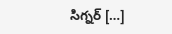సిగ్నర్ […]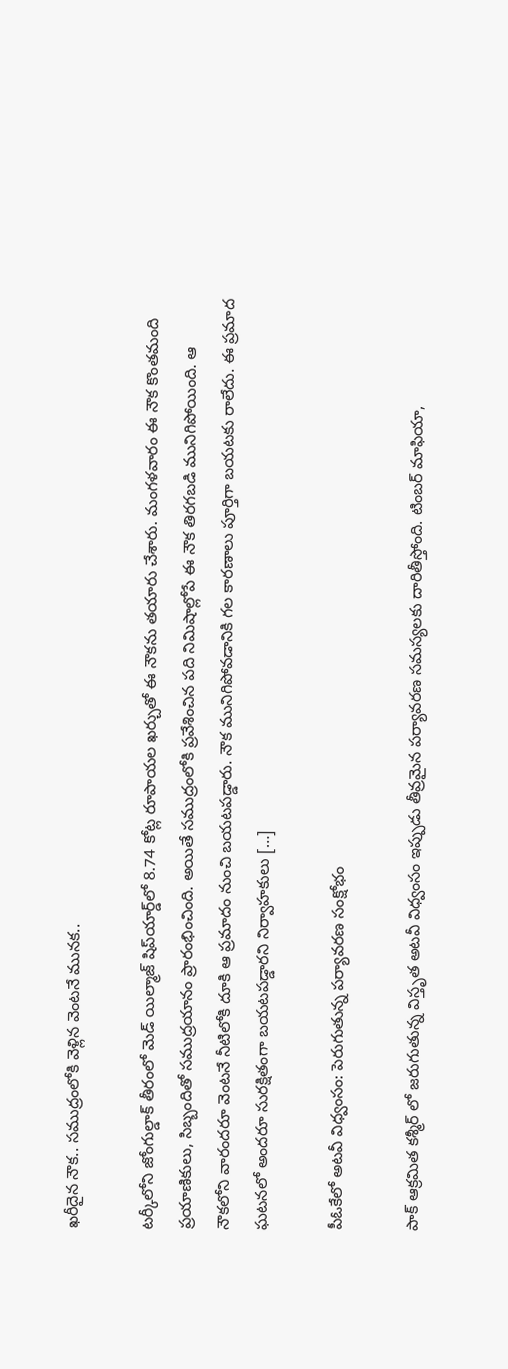ఖరీదైన నౌక.. సముద్రంలోకి వెళ్లిన వెంటనే మునక..

టర్కీలోని జోంగుల్డాక్ తీరంలో మెడ్ యిల్మాజ్ షిప్‌యార్డ్‌లో 8.74 కోట్ల రూపాయల ఖర్చుతో ఈ నౌకను తయారు చేశారు. మంగళవారం ఈ నౌక కొంతమంది ప్రయాణికులు, సిబ్బందితో సముద్రయానం ప్రారంభించింది. అయితే సముద్రంలోకి ప్రవేశించిన పది నిమిషాల్లోపే ఈ నౌక తిరగబడి మునిగిపోయింది. ఆ నౌకలోని వారందరూ వెంటనే నీటిలోకి దూకి ఆ ప్రమాదం నుంచి బయటపడ్డారు. నౌక మునిగిపోవడానికి గల కారణాలు పూర్తిగా బయటకు రాలేదు. ఈ ప్రమాద ఘటనలో అందరూ సురక్షితంగా బయటపడ్డారని నిర్వాహకులు […]

పీఓకేలో అటవీ విధ్వంసం: పెరుగుతున్న పర్యావరణ సంక్షోభం

పాక్ ఆక్రమిత కశ్మీర్‌ లో జరుగుతున్న విస్తృత అటవీ విధ్వంసం ఇప్పుడు తీవ్రమైన పర్యావరణ సమస్యలకు దారితీస్తోంది. టింబర్ మాఫియా,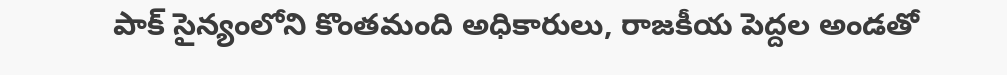పాక్ సైన్యంలోని కొంతమంది అధికారులు, రాజకీయ పెద్దల అండతో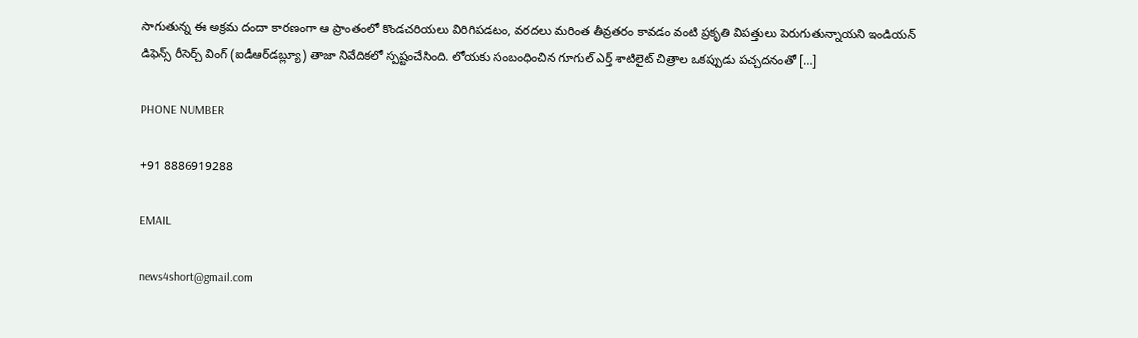సాగుతున్న ఈ అక్రమ దందా కారణంగా ఆ ప్రాంతంలో కొండచరియలు విరిగిపడటం, వరదలు మరింత తీవ్రతరం కావడం వంటి ప్రకృతి విపత్తులు పెరుగుతున్నాయని ఇండియన్ డిఫెన్స్ రీసెర్చ్ వింగ్‌ (ఐడీఆర్‌డబ్ల్యూ) తాజా నివేదికలో స్పష్టంచేసింది. లోయకు సంబంధించిన గూగుల్ ఎర్త్ శాటిలైట్ చిత్రాల ఒకప్పుడు పచ్చదనంతో […]

PHONE NUMBER

+91 8886919288

EMAIL

news4short@gmail.com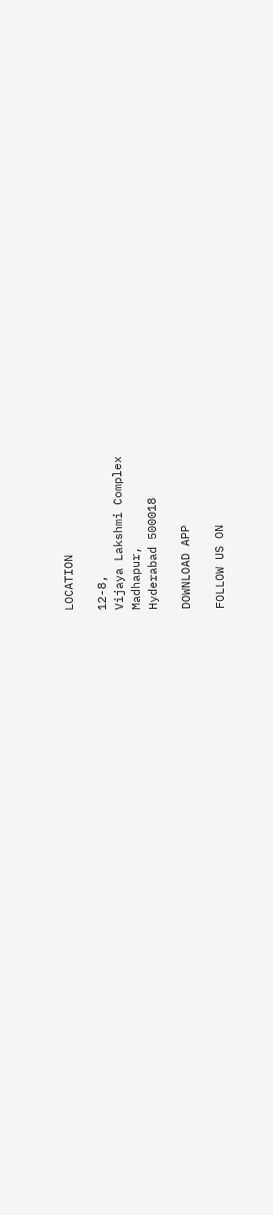LOCATION

12-8,
Vijaya Lakshmi Complex
Madhapur,
Hyderabad 500018

DOWNLOAD APP

FOLLOW US ON